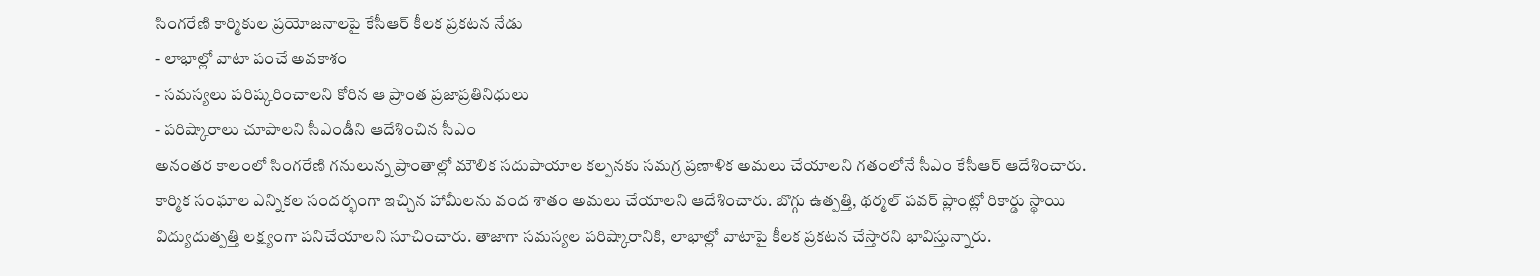సింగరేణి కార్మికుల ప్రయోజనాలపై కేసీఆర్ కీలక ప్రకటన నేడు
- లాభాల్లో వాటా పంచే అవకాశం
- సమస్యలు పరిష్కరించాలని కోరిన ఆ ప్రాంత ప్రజాప్రతినిధులు
- పరిష్కారాలు చూపాలని సీఎండీని ఆదేశించిన సీఎం
అనంతర కాలంలో సింగరేణి గనులున్న ప్రాంతాల్లో మౌలిక సదుపాయాల కల్పనకు సమగ్ర ప్రణాళిక అమలు చేయాలని గతంలోనే సీఎం కేసీఆర్ ఆదేశించారు. కార్మిక సంఘాల ఎన్నికల సందర్భంగా ఇచ్చిన హామీలను వంద శాతం అమలు చేయాలని ఆదేశించారు. బొగ్గు ఉత్పత్తి, థర్మల్ పవర్ ప్లాంట్లో రికార్డు స్థాయి విద్యుదుత్పత్తి లక్ష్యంగా పనిచేయాలని సూచించారు. తాజాగా సమస్యల పరిష్కారానికి, లాభాల్లో వాటాపై కీలక ప్రకటన చేస్తారని భావిస్తున్నారు.